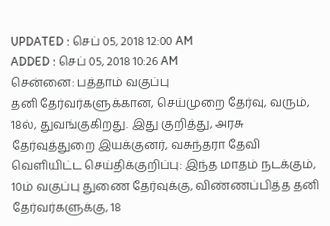UPDATED : செப் 05, 2018 12:00 AM
ADDED : செப் 05, 2018 10:26 AM
சென்னை: பத்தாம் வகுப்பு
தனி தேர்வர்களுக்கான, செய்முறை தேர்வு, வரும், 18ல், துவங்குகிறது. இது குறித்து, அரசு
தேர்வுத்துறை இயக்குனர், வசுந்தரா தேவி வெளியிட்ட செய்திக்குறிப்பு: இந்த மாதம் நடக்கும்,
10ம் வகுப்பு துணை தேர்வுக்கு, விண்ணப்பித்த தனி தேர்வர்களுக்கு, 18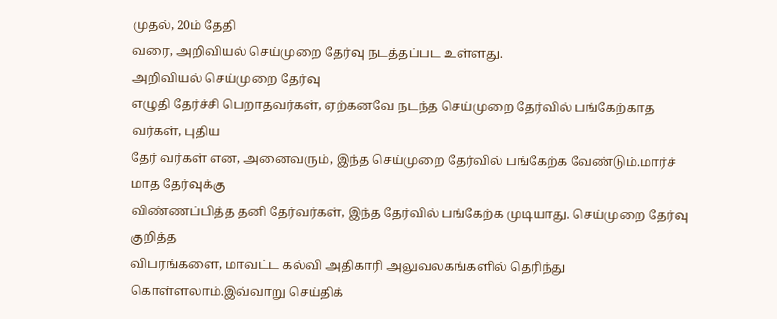முதல், 20ம் தேதி
வரை, அறிவியல் செய்முறை தேர்வு நடத்தப்பட உள்ளது.
அறிவியல் செய்முறை தேர்வு
எழுதி தேர்ச்சி பெறாதவர்கள், ஏற்கனவே நடந்த செய்முறை தேர்வில் பங்கேற்காத வர்கள், புதிய
தேர் வர்கள் என, அனைவரும், இந்த செய்முறை தேர்வில் பங்கேற்க வேண்டும்.மார்ச் மாத தேர்வுக்கு
விண்ணப்பித்த தனி தேர்வர்கள், இந்த தேர்வில் பங்கேற்க முடியாது. செய்முறை தேர்வு குறித்த
விபரங்களை, மாவட்ட கல்வி அதிகாரி அலுவலகங்களில் தெரிந்து கொள்ளலாம்.இவ்வாறு செய்திக்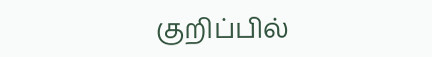குறிப்பில்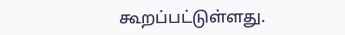கூறப்பட்டுள்ளது.